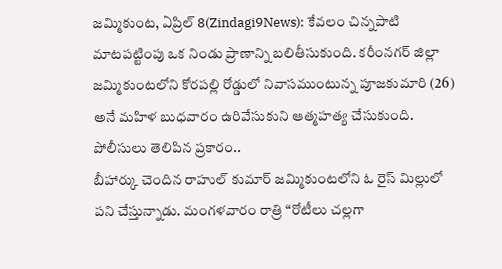జమ్మికుంట, ఏప్రిల్ 8(Zindagi9News): కేవలం చిన్నపాటి మాటపట్టింపు ఒక నిండు ప్రాణాన్ని బలితీసుకుంది. కరీంనగర్ జిల్లా జమ్మికుంటలోని కోరపల్లి రోడ్డులో నివాసముంటున్న పూజకుమారి (26) అనే మహిళ బుధవారం ఉరివేసుకుని ఆత్మహత్య చేసుకుంది. పోలీసులు తెలిపిన ప్రకారం..
బీహార్కు చెందిన రాహుల్ కుమార్ జమ్మికుంటలోని ఓ రైస్ మిల్లులో పని చేస్తున్నాడు. మంగళవారం రాత్రి “రోటీలు చల్లగా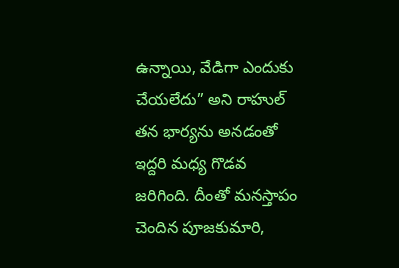ఉన్నాయి, వేడిగా ఎందుకు చేయలేదు” అని రాహుల్ తన భార్యను అనడంతో ఇద్దరి మధ్య గొడవ జరిగింది. దీంతో మనస్తాపం చెందిన పూజకుమారి,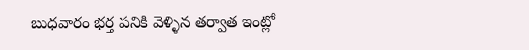బుధవారం భర్త పనికి వెళ్ళిన తర్వాత ఇంట్లో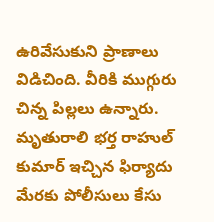ఉరివేసుకుని ప్రాణాలు విడిచింది. వీరికి ముగ్గురు చిన్న పిల్లలు ఉన్నారు. మృతురాలి భర్త రాహుల్ కుమార్ ఇచ్చిన ఫిర్యాదు మేరకు పోలీసులు కేసు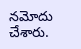నమోదు చేశారు.